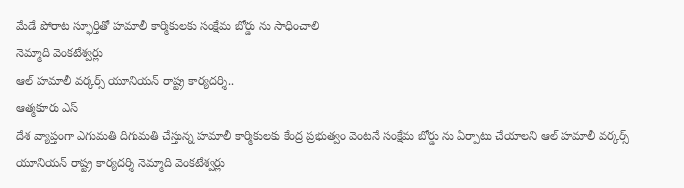మేడే పోరాట స్ఫూర్తితో హమాలీ కార్మికులకు సంక్షేమ బోర్డు ను సాధించాలి
నెమ్మాది వెంకటేశ్వర్లు
ఆల్ హమాలీ వర్కర్స్ యూనియన్ రాష్ట్ర కార్యదర్శి..
ఆత్మకూరు ఎస్
దేశ వ్యాప్తంగా ఎగుమతి దిగుమతి చేస్తున్న హమాలీ కార్మికులకు కేంద్ర ప్రభుత్వం వెంటనే సంక్షేమ బోర్డు ను ఏర్పాటు చేయాలని ఆల్ హమాలీ వర్కర్స్ యూనియన్ రాష్ట్ర కార్యదర్శి నెమ్మాది వెంకటేశ్వర్లు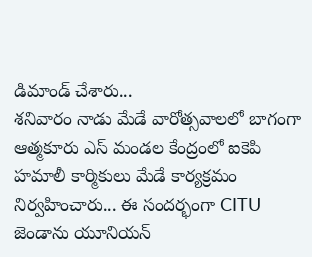డిమాండ్ చేశారు...
శనివారం నాడు మేడే వారోత్సవాలలో బాగంగా ఆత్మకూరు ఎస్ మండల కేంద్రంలో ఐకెపి హమాలీ కార్మికులు మేడే కార్యక్రమం నిర్వహించారు... ఈ సందర్భంగా CITU జెండాను యూనియన్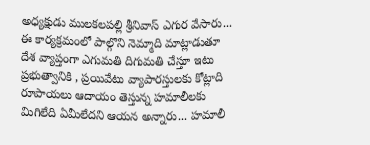అధ్యక్షుడు ములకలపల్లి శ్రీనివాస్ ఎగుర వేసారు...
ఈ కార్యక్రమంలో పాల్గొని నెమ్మాది మాట్లాడుతూ దేశ వ్యాప్తంగా ఎగుమతి దిగుమతి చేస్తూ ఇటు ప్రభుత్వానికి , ప్రయివేటు వ్యాపారస్తులకు కోట్లాది రూపాయలు ఆదాయం తెస్తున్న హమాలీలకు మిగిలేది ఏమీలేదని ఆయన అన్నారు... హమాలీ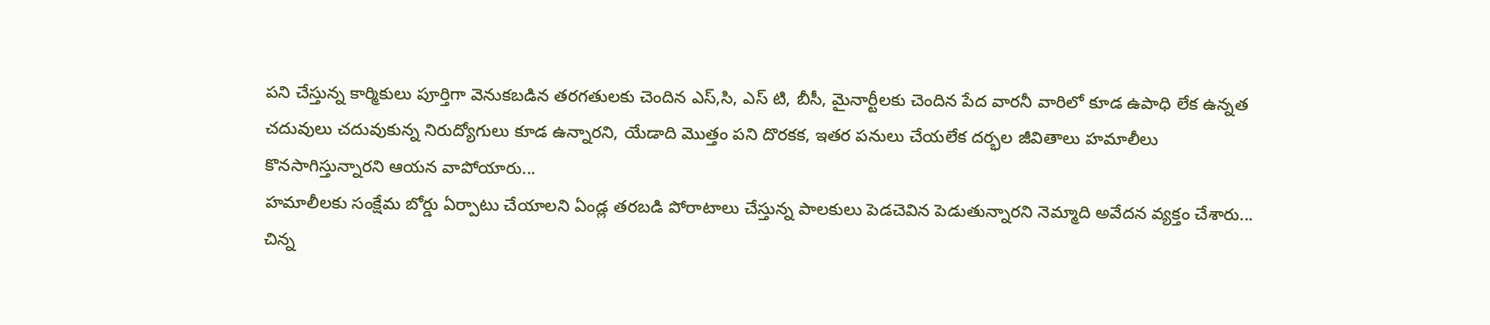పని చేస్తున్న కార్మికులు పూర్తిగా వెనుకబడిన తరగతులకు చెందిన ఎస్,సి, ఎస్ టి, బీసీ, మైనార్టీలకు చెందిన పేద వారనీ వారిలో కూడ ఉపాధి లేక ఉన్నత చదువులు చదువుకున్న నిరుద్యోగులు కూడ ఉన్నారని, యేడాది మొత్తం పని దొరకక, ఇతర పనులు చేయలేక దర్భల జీవితాలు హమాలీలు కొనసాగిస్తున్నారని ఆయన వాపోయారు...
హమాలీలకు సంక్షేమ బోర్డు ఏర్పాటు చేయాలని ఏండ్ల తరబడి పోరాటాలు చేస్తున్న పాలకులు పెడచెవిన పెడుతున్నారని నెమ్మాది అవేదన వ్యక్తం చేశారు...
చిన్న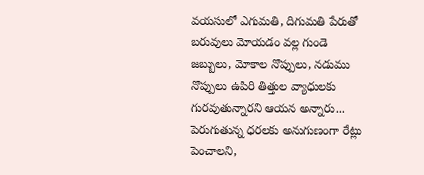వయసులో ఎగుమతి, దిగుమతి పేరుతో బరువులు మోయడం వల్ల గుండె జబ్బులు, మోకాల నొప్పులు, నడుము నొప్పులు ఉపిరి తిత్తుల వ్యాధులకు గురవుతున్నారని ఆయన అన్నారు...
పెరుగుతున్న ధరలకు అనుగుణంగా రేట్లు పెంచాలని,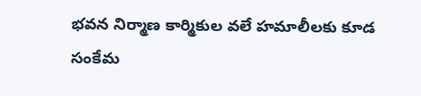భవన నిర్మాణ కార్మికుల వలే హమాలీలకు కూడ సంకేమ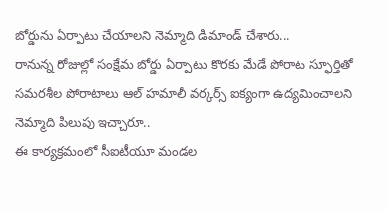బోర్డును ఏర్పాటు చేయాలని నెమ్మాది డిమాండ్ చేశారు...
రానున్న రోజుల్లో సంక్షేమ బోర్డు ఏర్పాటు కొరకు మేడే పోరాట స్ఫూర్తితో సమరశీల పోరాటాలు ఆల్ హమాలీ వర్కర్స్ ఐక్యంగా ఉద్యమించాలని నెమ్మాది పిలుపు ఇచ్చారూ..
ఈ కార్యక్రమంలో సీఐటీయూ మండల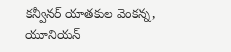కన్వీనర్ యాతకుల వెంకన్న, యూనియన్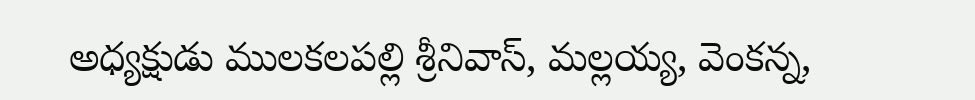అధ్యక్షుడు ములకలపల్లి శ్రీనివాస్, మల్లయ్య, వెంకన్న,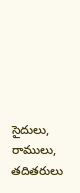సైదులు, రాములు, తదితరులు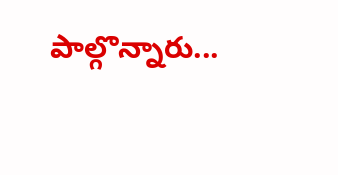పాల్గొన్నారు...